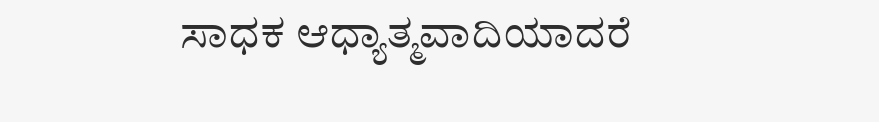ಸಾಧಕ ಆಧ್ಯಾತ್ಮವಾದಿಯಾದರೆ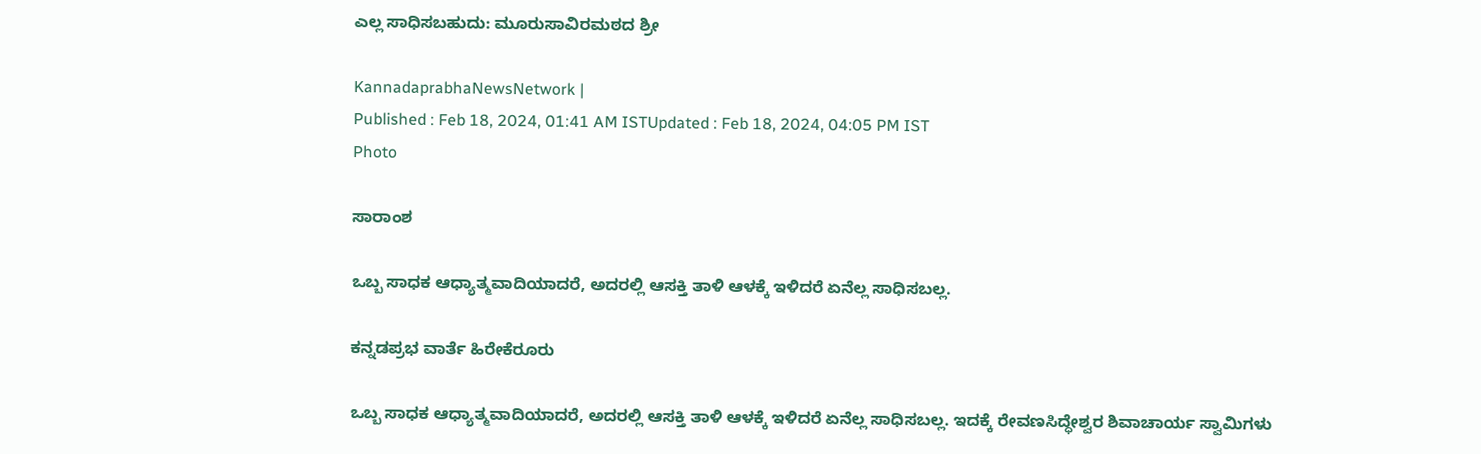ಎಲ್ಲ ಸಾಧಿಸಬಹುದು: ಮೂರುಸಾವಿರಮಠದ ಶ್ರೀ

KannadaprabhaNewsNetwork |
Published : Feb 18, 2024, 01:41 AM ISTUpdated : Feb 18, 2024, 04:05 PM IST
Photo

ಸಾರಾಂಶ

ಒಬ್ಬ ಸಾಧಕ ಆಧ್ಯಾತ್ಮವಾದಿಯಾದರೆ, ಅದರಲ್ಲಿ ಆಸಕ್ತಿ ತಾಳಿ ಆಳಕ್ಕೆ ಇಳಿದರೆ ಏನೆಲ್ಲ ಸಾಧಿಸಬಲ್ಲ.

ಕನ್ನಡಪ್ರಭ ವಾರ್ತೆ ಹಿರೇಕೆರೂರು

ಒಬ್ಬ ಸಾಧಕ ಆಧ್ಯಾತ್ಮವಾದಿಯಾದರೆ, ಅದರಲ್ಲಿ ಆಸಕ್ತಿ ತಾಳಿ ಆಳಕ್ಕೆ ಇಳಿದರೆ ಏನೆಲ್ಲ ಸಾಧಿಸಬಲ್ಲ. ಇದಕ್ಕೆ ರೇವಣಸಿದ್ಧೇಶ್ವರ ಶಿವಾಚಾರ್ಯ ಸ್ವಾಮಿಗಳು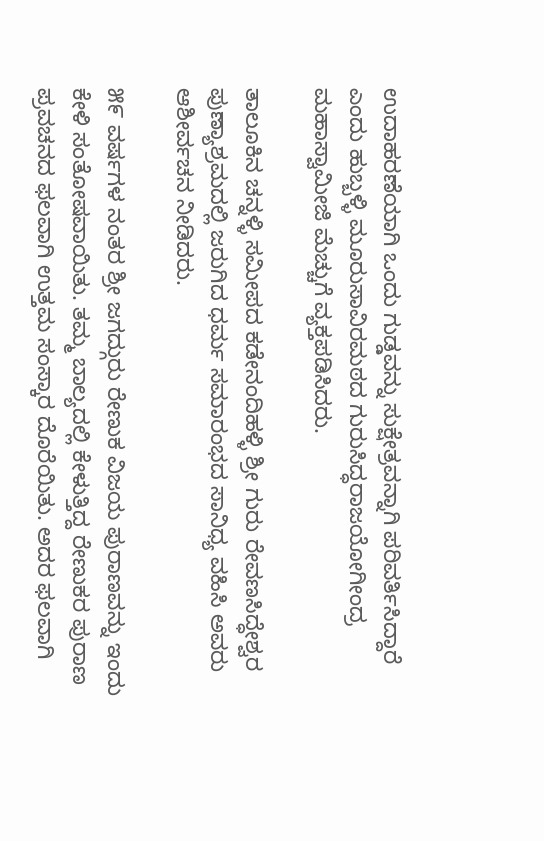ಉದಾಹರಣೆಯಾಗಿ ಒಂದು ಗುಡ್ಡವನ್ನು ಸುಕ್ಷೇತ್ರವನ್ನಾಗಿ ಪರಿವರ್ತಿಸಿದ್ದಾರೆ ಎಂದು ಹುಬ್ಬಳ್ಳಿ ಮೂರುಸಾವಿರಮಠದ ಗುರುಸಿದ್ಧರಾಜಯೋಗೀಂದ್ರ ಮಹಾಸ್ವಾಮೀಜಿ ಮೆಚ್ಚುಗೆ ವ್ಯಕ್ತಪಡಿಸಿದರು.

ತಾಲೂಕಿನ ಚನ್ನಳ್ಳಿ ಸಮೀಪದ ಕಡೇನಂದಿಹಳ್ಳಿ ಶ್ರೀ ಗುರು ರೇವಣಸಿದ್ಧೇಶ್ವರ ಪುಣ್ಯಾಶ್ರಮದಲ್ಲಿ ಜರುಗಿದ ಧರ್ಮ ಸಮಾರಂಭದ ಸಾನಿಧ್ಯ ವಹಿಸಿ ಅವರು ಆಶೀರ್ವಚನ ನೀಡಿದರು.

೫೯ ವರ್ಷಗಳ ನಂತರ ಶ್ರೀ ಜಗದ್ಗುರು ರೇಣುಕ ವಿಜಯ ಪುರಾಣವನ್ನು ಇಂದು ಕೇಳಿ ಸಂತೋಷವಾಯಿತು. ತಮ್ಮ ಬಾಲ್ಯದಲ್ಲಿ ಕೇಳುತ್ತಿದ್ದ ರೇಣುಕರ ಪುರಾಣ ಪ್ರವಚನದ ಫಲವಾಗಿ ಉತ್ತಮ ಸಂಸ್ಕಾರ ದೊರೆಯಿತು. ಅದರ ಫಲವಾಗಿ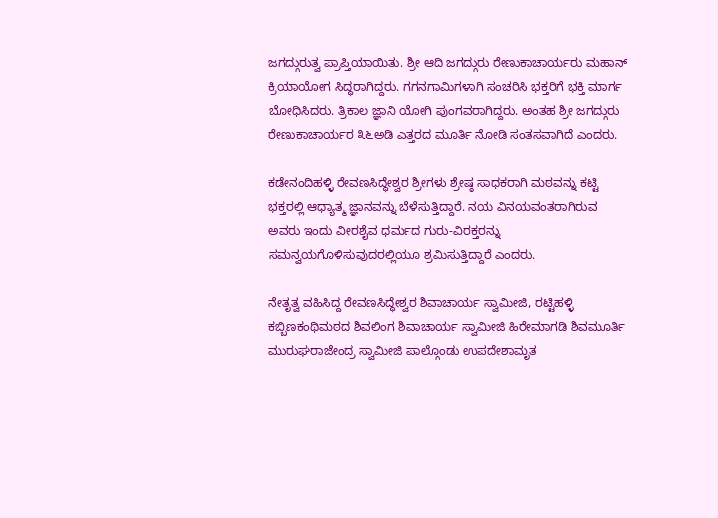ಜಗದ್ಗುರುತ್ವ ಪ್ರಾಪ್ತಿಯಾಯಿತು. ಶ್ರೀ ಆದಿ ಜಗದ್ಗುರು ರೇಣುಕಾಚಾರ್ಯರು ಮಹಾನ್ ಕ್ರಿಯಾಯೋಗ ಸಿದ್ಧರಾಗಿದ್ದರು. ಗಗನಗಾಮಿಗಳಾಗಿ ಸಂಚರಿಸಿ ಭಕ್ತರಿಗೆ ಭಕ್ತಿ ಮಾರ್ಗ ಬೋಧಿಸಿದರು. ತ್ರಿಕಾಲ ಜ್ಞಾನಿ ಯೋಗಿ ಪುಂಗವರಾಗಿದ್ದರು. ಅಂತಹ ಶ್ರೀ ಜಗದ್ಗುರು ರೇಣುಕಾಚಾರ್ಯರ ೩೬ಅಡಿ ಎತ್ತರದ ಮೂರ್ತಿ ನೋಡಿ ಸಂತಸವಾಗಿದೆ ಎಂದರು.

ಕಡೇನಂದಿಹಳ್ಳಿ ರೇವಣಸಿದ್ಧೇಶ್ವರ ಶ್ರೀಗಳು ಶ್ರೇಷ್ಠ ಸಾಧಕರಾಗಿ ಮಠವನ್ನು ಕಟ್ಟಿ ಭಕ್ತರಲ್ಲಿ ಆಧ್ಯಾತ್ಮ ಜ್ಞಾನವನ್ನು ಬೆಳೆಸುತ್ತಿದ್ದಾರೆ. ನಯ ವಿನಯವಂತರಾಗಿರುವ ಅವರು ಇಂದು ವೀರಶೈವ ಧರ್ಮದ ಗುರು-ವಿರಕ್ತರನ್ನು ಸಮನ್ವಯಗೊಳಿಸುವುದರಲ್ಲಿಯೂ ಶ್ರಮಿಸುತ್ತಿದ್ದಾರೆ ಎಂದರು.

ನೇತೃತ್ವ ವಹಿಸಿದ್ದ ರೇವಣಸಿದ್ಧೇಶ್ವರ ಶಿವಾಚಾರ್ಯ ಸ್ವಾಮೀಜಿ, ರಟ್ಟಿಹಳ್ಳಿ ಕಬ್ಬಿಣಕಂಥಿಮಠದ ಶಿವಲಿಂಗ ಶಿವಾಚಾರ್ಯ ಸ್ವಾಮೀಜಿ ಹಿರೇಮಾಗಡಿ ಶಿವಮೂರ್ತಿ ಮುರುಘರಾಜೇಂದ್ರ ಸ್ವಾಮೀಜಿ ಪಾಲ್ಗೊಂಡು ಉಪದೇಶಾಮೃತ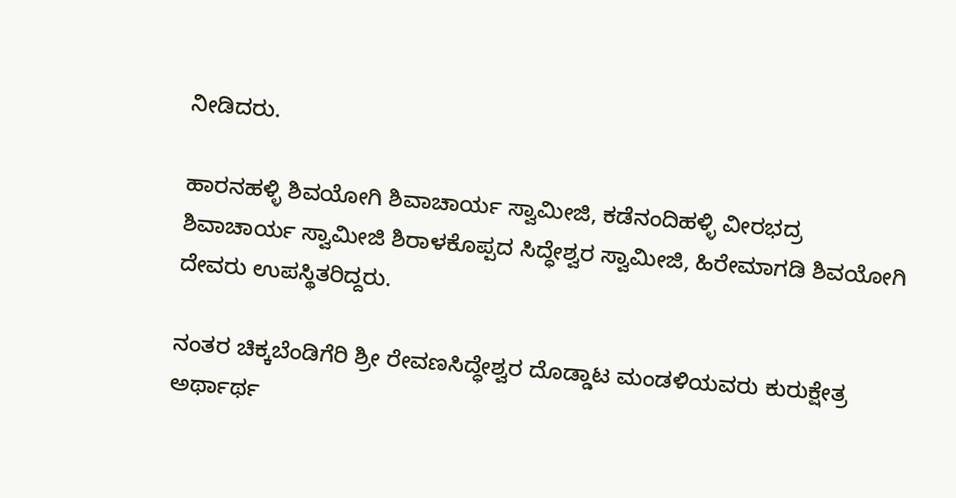ನೀಡಿದರು.

ಹಾರನಹಳ್ಳಿ ಶಿವಯೋಗಿ ಶಿವಾಚಾರ್ಯ ಸ್ವಾಮೀಜಿ, ಕಡೆನಂದಿಹಳ್ಳಿ ವೀರಭದ್ರ ಶಿವಾಚಾರ್ಯ ಸ್ವಾಮೀಜಿ ಶಿರಾಳಕೊಪ್ಪದ ಸಿದ್ಧೇಶ್ವರ ಸ್ವಾಮೀಜಿ, ಹಿರೇಮಾಗಡಿ ಶಿವಯೋಗಿ ದೇವರು ಉಪಸ್ಥಿತರಿದ್ದರು.

ನಂತರ ಚಿಕ್ಕಬೆಂಡಿಗೆರಿ ಶ್ರೀ ರೇವಣಸಿದ್ಧೇಶ್ವರ ದೊಡ್ಡಾಟ ಮಂಡಳಿಯವರು ಕುರುಕ್ಷೇತ್ರ ಅರ್ಥಾರ್ಥ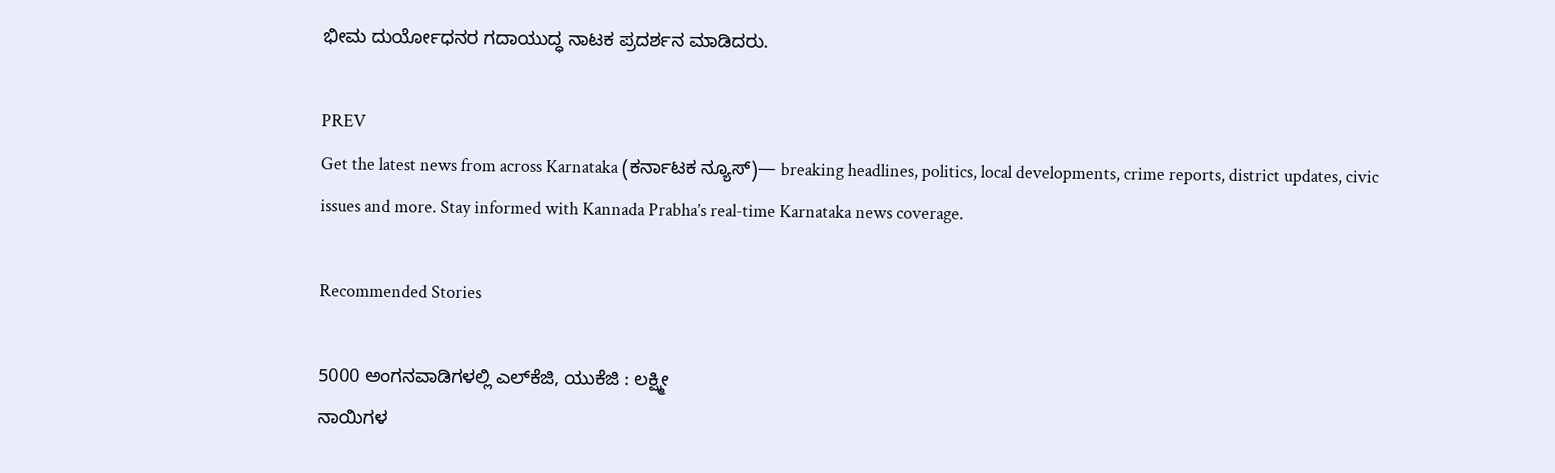ಭೀಮ ದುರ್ಯೋಧನರ ಗದಾಯುದ್ಧ ನಾಟಕ ಪ್ರದರ್ಶನ ಮಾಡಿದರು.

PREV
Get the latest news from across Karnataka (ಕರ್ನಾಟಕ ನ್ಯೂಸ್)— breaking headlines, politics, local developments, crime reports, district updates, civic issues and more. Stay informed with Kannada Prabha’s real‑time Karnataka news coverage.

Recommended Stories

5000 ಅಂಗನವಾಡಿಗಳಲ್ಲಿ ಎಲ್‌ಕೆಜಿ, ಯುಕೆಜಿ : ಲಕ್ಷ್ಮೀ
ನಾಯಿಗಳ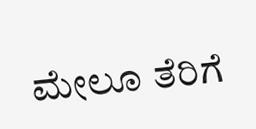ಮೇಲೂ ತೆರಿಗೆ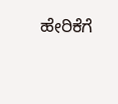ಹೇರಿಕೆಗೆ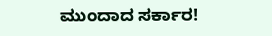ಮುಂದಾದ ಸರ್ಕಾರ!